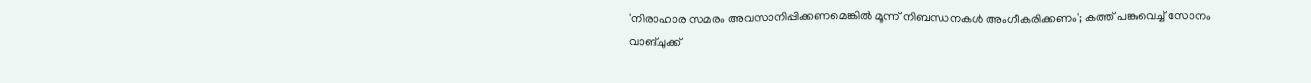'നിരാഹാര സമരം അവസാനിപ്പിക്കണമെങ്കിൽ മൂന്ന് നിബന്ധനകൾ അംഗീകരിക്കണം'; കത്ത് പങ്കുവെച്ച് സോനം വാങ്ചുക്ക്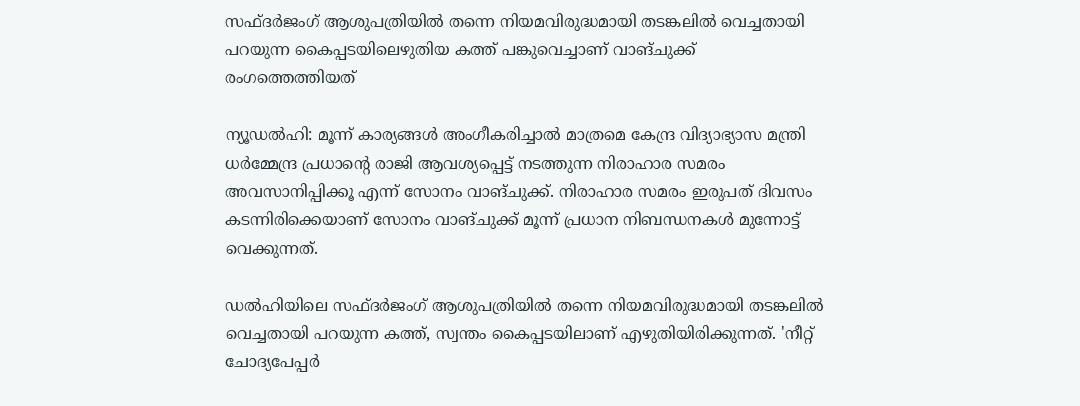സഫ്ദര്‍ജംഗ് ആശുപത്രിയില്‍ തന്നെ നിയമവിരുദ്ധമായി തടങ്കലില്‍ വെച്ചതായി പറയുന്ന കൈപ്പടയിലെഴുതിയ കത്ത് പങ്കുവെച്ചാണ് വാങ്ചുക്ക് രംഗത്തെത്തിയത്

ന്യൂഡൽഹി: മൂന്ന് കാര്യങ്ങള്‍ അംഗീകരിച്ചാല്‍ മാത്രമെ കേന്ദ്ര വിദ്യാഭ്യാസ മന്ത്രി ധര്‍മ്മേന്ദ്ര പ്രധാന്റെ രാജി ആവശ്യപ്പെട്ട് നടത്തുന്ന നിരാഹാര സമരം അവസാനിപ്പിക്കൂ എന്ന് സോനം വാങ്ചുക്ക്. നിരാഹാര സമരം ഇരുപത് ദിവസം കടന്നിരിക്കെയാണ് സോനം വാങ്ചുക്ക് മൂന്ന് പ്രധാന നിബന്ധനകള്‍ മുന്നോട്ട് വെക്കുന്നത്.

ഡല്‍ഹിയിലെ സഫ്ദര്‍ജംഗ് ആശുപത്രിയില്‍ തന്നെ നിയമവിരുദ്ധമായി തടങ്കലില്‍ വെച്ചതായി പറയുന്ന കത്ത്, സ്വന്തം കൈപ്പടയിലാണ് എഴുതിയിരിക്കുന്നത്. 'നീറ്റ് ചോദ്യപേപ്പര്‍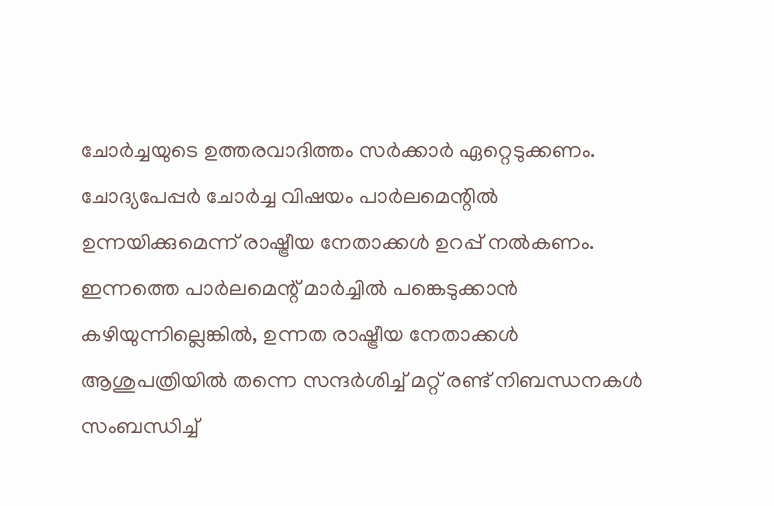ചോര്‍ച്ചയുടെ ഉത്തരവാദിത്തം സര്‍ക്കാര്‍ ഏറ്റെടുക്കണം. ചോദ്യപേപ്പര്‍ ചോര്‍ച്ച വിഷയം പാര്‍ലമെന്റില്‍ ഉന്നയിക്കുമെന്ന് രാഷ്ട്രീയ നേതാക്കള്‍ ഉറപ്പ് നല്‍കണം. ഇന്നത്തെ പാര്‍ലമെന്റ് മാര്‍ച്ചില്‍ പങ്കെടുക്കാന്‍ കഴിയുന്നില്ലെങ്കില്‍, ഉന്നത രാഷ്ട്രീയ നേതാക്കള്‍ ആശുപത്രിയില്‍ തന്നെ സന്ദര്‍ശിച്ച് മറ്റ് രണ്ട് നിബന്ധനകള്‍ സംബന്ധിച്ച്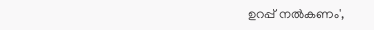ഉറപ്പ് നല്‍കണം',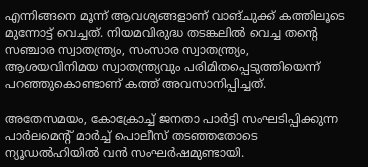എന്നിങ്ങനെ മൂന്ന് ആവശ്യങ്ങളാണ് വാങ്ചുക്ക് കത്തിലൂടെ മുന്നോട്ട് വെച്ചത്. നിയമവിരുദ്ധ തടങ്കലില്‍ വെച്ച തന്റെ സഞ്ചാര സ്വാതന്ത്ര്യം, സംസാര സ്വാതന്ത്ര്യം, ആശയവിനിമയ സ്വാതന്ത്ര്യവും പരിമിതപ്പെടുത്തിയെന്ന് പറഞ്ഞുകൊണ്ടാണ് കത്ത് അവസാനിപ്പിച്ചത്.

അതേസമയം, കോക്രോച്ച് ജനതാ പാര്‍ട്ടി സംഘടിപ്പിക്കുന്ന പാര്‍ലമെന്റ് മാര്‍ച്ച് പൊലീസ് തടഞ്ഞതോടെ ന്യൂഡല്‍ഹിയില്‍ വന്‍ സംഘർഷമുണ്ടായി.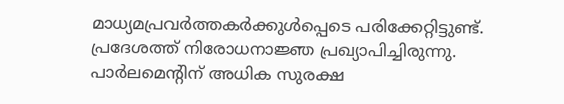മാധ്യമപ്രവർത്തകർക്കുള്‍പ്പെടെ പരിക്കേറ്റിട്ടുണ്ട്. പ്രദേശത്ത് നിരോധനാജ്ഞ പ്രഖ്യാപിച്ചിരുന്നു. പാര്‍ലമെന്റിന് അധിക സുരക്ഷ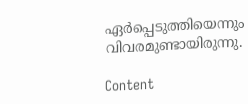ഏര്‍പ്പെടുത്തിയെന്നും വിവരമുണ്ടായിരുന്നു.

Content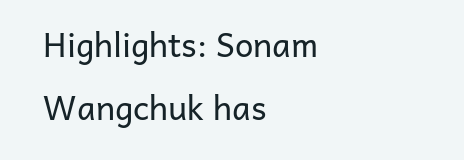Highlights: Sonam Wangchuk has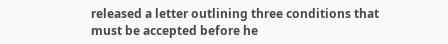released a letter outlining three conditions that must be accepted before he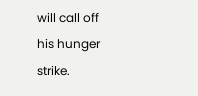will call off his hunger strike.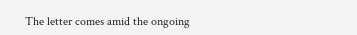The letter comes amid the ongoing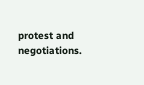protest and negotiations.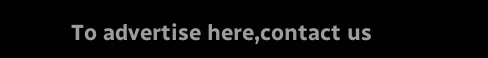To advertise here,contact us